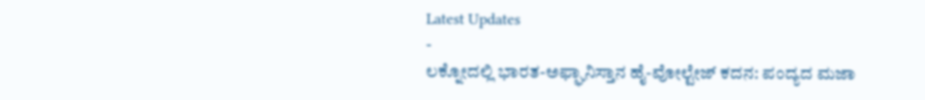Latest Updates
-
ಲಕ್ನೋದಲ್ಲಿ ಭಾರತ-ಅಫ್ಘಾನಿಸ್ತಾನ ಹೈ-ವೋಲ್ಟೇಜ್ ಕದನ: ಪಂದ್ಯದ ಮಜಾ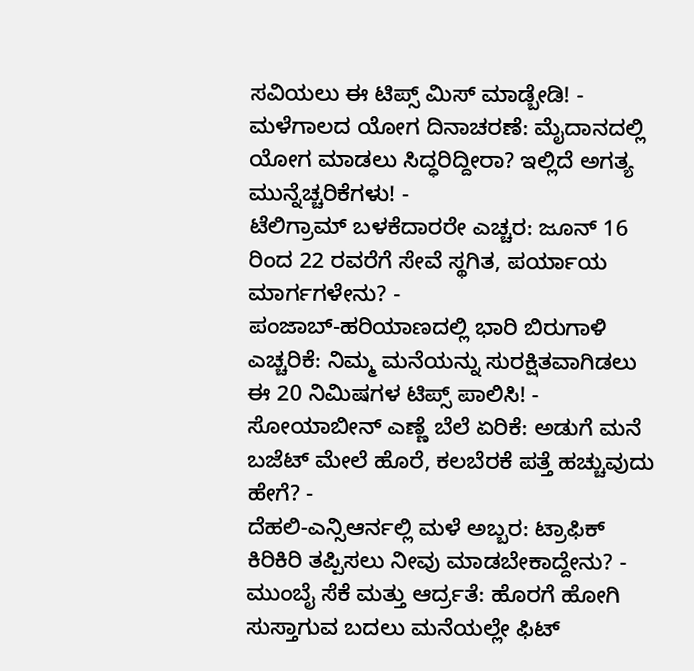ಸವಿಯಲು ಈ ಟಿಪ್ಸ್ ಮಿಸ್ ಮಾಡ್ಬೇಡಿ! -
ಮಳೆಗಾಲದ ಯೋಗ ದಿನಾಚರಣೆ: ಮೈದಾನದಲ್ಲಿ ಯೋಗ ಮಾಡಲು ಸಿದ್ಧರಿದ್ದೀರಾ? ಇಲ್ಲಿದೆ ಅಗತ್ಯ ಮುನ್ನೆಚ್ಚರಿಕೆಗಳು! -
ಟೆಲಿಗ್ರಾಮ್ ಬಳಕೆದಾರರೇ ಎಚ್ಚರ: ಜೂನ್ 16 ರಿಂದ 22 ರವರೆಗೆ ಸೇವೆ ಸ್ಥಗಿತ, ಪರ್ಯಾಯ ಮಾರ್ಗಗಳೇನು? -
ಪಂಜಾಬ್-ಹರಿಯಾಣದಲ್ಲಿ ಭಾರಿ ಬಿರುಗಾಳಿ ಎಚ್ಚರಿಕೆ: ನಿಮ್ಮ ಮನೆಯನ್ನು ಸುರಕ್ಷಿತವಾಗಿಡಲು ಈ 20 ನಿಮಿಷಗಳ ಟಿಪ್ಸ್ ಪಾಲಿಸಿ! -
ಸೋಯಾಬೀನ್ ಎಣ್ಣೆ ಬೆಲೆ ಏರಿಕೆ: ಅಡುಗೆ ಮನೆ ಬಜೆಟ್ ಮೇಲೆ ಹೊರೆ, ಕಲಬೆರಕೆ ಪತ್ತೆ ಹಚ್ಚುವುದು ಹೇಗೆ? -
ದೆಹಲಿ-ಎನ್ಸಿಆರ್ನಲ್ಲಿ ಮಳೆ ಅಬ್ಬರ: ಟ್ರಾಫಿಕ್ ಕಿರಿಕಿರಿ ತಪ್ಪಿಸಲು ನೀವು ಮಾಡಬೇಕಾದ್ದೇನು? -
ಮುಂಬೈ ಸೆಕೆ ಮತ್ತು ಆರ್ದ್ರತೆ: ಹೊರಗೆ ಹೋಗಿ ಸುಸ್ತಾಗುವ ಬದಲು ಮನೆಯಲ್ಲೇ ಫಿಟ್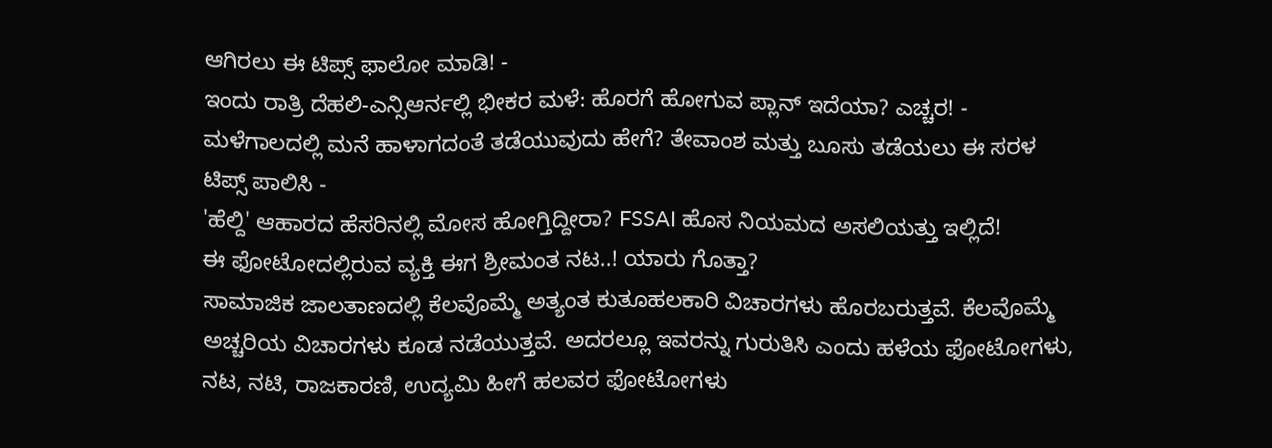ಆಗಿರಲು ಈ ಟಿಪ್ಸ್ ಫಾಲೋ ಮಾಡಿ! -
ಇಂದು ರಾತ್ರಿ ದೆಹಲಿ-ಎನ್ಸಿಆರ್ನಲ್ಲಿ ಭೀಕರ ಮಳೆ: ಹೊರಗೆ ಹೋಗುವ ಪ್ಲಾನ್ ಇದೆಯಾ? ಎಚ್ಚರ! -
ಮಳೆಗಾಲದಲ್ಲಿ ಮನೆ ಹಾಳಾಗದಂತೆ ತಡೆಯುವುದು ಹೇಗೆ? ತೇವಾಂಶ ಮತ್ತು ಬೂಸು ತಡೆಯಲು ಈ ಸರಳ ಟಿಪ್ಸ್ ಪಾಲಿಸಿ -
'ಹೆಲ್ದಿ' ಆಹಾರದ ಹೆಸರಿನಲ್ಲಿ ಮೋಸ ಹೋಗ್ತಿದ್ದೀರಾ? FSSAI ಹೊಸ ನಿಯಮದ ಅಸಲಿಯತ್ತು ಇಲ್ಲಿದೆ!
ಈ ಫೋಟೋದಲ್ಲಿರುವ ವ್ಯಕ್ತಿ ಈಗ ಶ್ರೀಮಂತ ನಟ..! ಯಾರು ಗೊತ್ತಾ?
ಸಾಮಾಜಿಕ ಜಾಲತಾಣದಲ್ಲಿ ಕೆಲವೊಮ್ಮೆ ಅತ್ಯಂತ ಕುತೂಹಲಕಾರಿ ವಿಚಾರಗಳು ಹೊರಬರುತ್ತವೆ. ಕೆಲವೊಮ್ಮೆ ಅಚ್ಚರಿಯ ವಿಚಾರಗಳು ಕೂಡ ನಡೆಯುತ್ತವೆ. ಅದರಲ್ಲೂ ಇವರನ್ನು ಗುರುತಿಸಿ ಎಂದು ಹಳೆಯ ಫೋಟೋಗಳು, ನಟ, ನಟಿ, ರಾಜಕಾರಣಿ, ಉದ್ಯಮಿ ಹೀಗೆ ಹಲವರ ಫೋಟೋಗಳು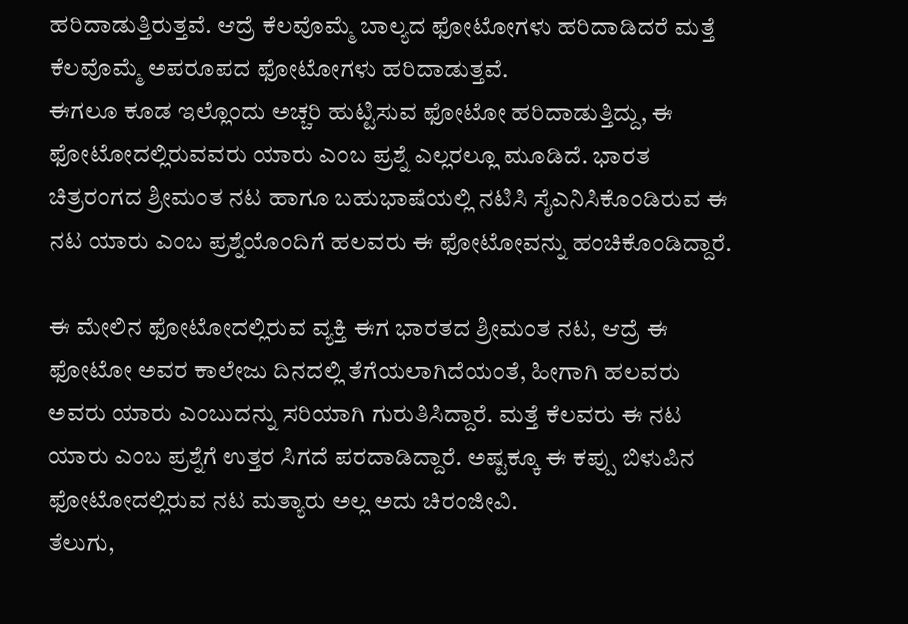ಹರಿದಾಡುತ್ತಿರುತ್ತವೆ. ಆದ್ರೆ ಕೆಲವೊಮ್ಮೆ ಬಾಲ್ಯದ ಫೋಟೋಗಳು ಹರಿದಾಡಿದರೆ ಮತ್ತೆ ಕೆಲವೊಮ್ಮೆ ಅಪರೂಪದ ಫೋಟೋಗಳು ಹರಿದಾಡುತ್ತವೆ.
ಈಗಲೂ ಕೂಡ ಇಲ್ಲೊಂದು ಅಚ್ಚರಿ ಹುಟ್ಟಿಸುವ ಫೋಟೋ ಹರಿದಾಡುತ್ತಿದ್ದು, ಈ ಫೋಟೋದಲ್ಲಿರುವವರು ಯಾರು ಎಂಬ ಪ್ರಶ್ನೆ ಎಲ್ಲರಲ್ಲೂ ಮೂಡಿದೆ. ಭಾರತ ಚಿತ್ರರಂಗದ ಶ್ರೀಮಂತ ನಟ ಹಾಗೂ ಬಹುಭಾಷೆಯಲ್ಲಿ ನಟಿಸಿ ಸೈಎನಿಸಿಕೊಂಡಿರುವ ಈ ನಟ ಯಾರು ಎಂಬ ಪ್ರಶ್ನೆಯೊಂದಿಗೆ ಹಲವರು ಈ ಫೋಟೋವನ್ನು ಹಂಚಿಕೊಂಡಿದ್ದಾರೆ.

ಈ ಮೇಲಿನ ಫೋಟೋದಲ್ಲಿರುವ ವ್ಯಕ್ತಿ ಈಗ ಭಾರತದ ಶ್ರೀಮಂತ ನಟ, ಆದ್ರೆ ಈ ಫೋಟೋ ಅವರ ಕಾಲೇಜು ದಿನದಲ್ಲಿ ತೆಗೆಯಲಾಗಿದೆಯಂತೆ, ಹೀಗಾಗಿ ಹಲವರು ಅವರು ಯಾರು ಎಂಬುದನ್ನು ಸರಿಯಾಗಿ ಗುರುತಿಸಿದ್ದಾರೆ. ಮತ್ತೆ ಕೆಲವರು ಈ ನಟ ಯಾರು ಎಂಬ ಪ್ರಶ್ನೆಗೆ ಉತ್ತರ ಸಿಗದೆ ಪರದಾಡಿದ್ದಾರೆ. ಅಷ್ಟಕ್ಕೂ ಈ ಕಪ್ಪು ಬಿಳುಪಿನ ಫೋಟೋದಲ್ಲಿರುವ ನಟ ಮತ್ಯಾರು ಅಲ್ಲ ಅದು ಚಿರಂಜೀವಿ.
ತೆಲುಗು,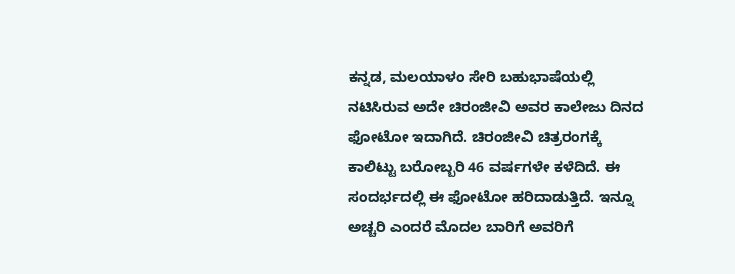ಕನ್ನಡ, ಮಲಯಾಳಂ ಸೇರಿ ಬಹುಭಾಷೆಯಲ್ಲಿ ನಟಿಸಿರುವ ಅದೇ ಚಿರಂಜೀವಿ ಅವರ ಕಾಲೇಜು ದಿನದ ಫೋಟೋ ಇದಾಗಿದೆ. ಚಿರಂಜೀವಿ ಚಿತ್ರರಂಗಕ್ಕೆ ಕಾಲಿಟ್ಟು ಬರೋಬ್ಬರಿ 46 ವರ್ಷಗಳೇ ಕಳೆದಿದೆ. ಈ ಸಂದರ್ಭದಲ್ಲಿ ಈ ಫೋಟೋ ಹರಿದಾಡುತ್ತಿದೆ. ಇನ್ನೂ ಅಚ್ಚರಿ ಎಂದರೆ ಮೊದಲ ಬಾರಿಗೆ ಅವರಿಗೆ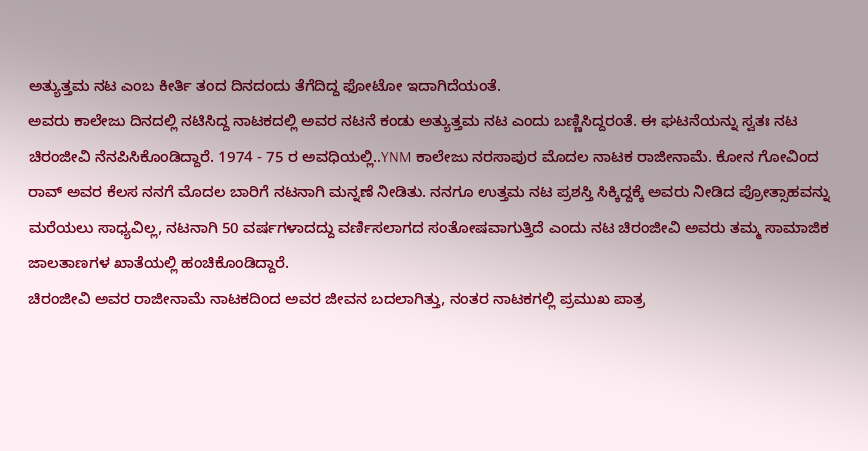ಅತ್ಯುತ್ತಮ ನಟ ಎಂಬ ಕೀರ್ತಿ ತಂದ ದಿನದಂದು ತೆಗೆದಿದ್ದ ಫೋಟೋ ಇದಾಗಿದೆಯಂತೆ.
ಅವರು ಕಾಲೇಜು ದಿನದಲ್ಲಿ ನಟಿಸಿದ್ದ ನಾಟಕದಲ್ಲಿ ಅವರ ನಟನೆ ಕಂಡು ಅತ್ಯುತ್ತಮ ನಟ ಎಂದು ಬಣ್ಣಿಸಿದ್ದರಂತೆ. ಈ ಘಟನೆಯನ್ನು ಸ್ವತಃ ನಟ ಚಿರಂಜೀವಿ ನೆನಪಿಸಿಕೊಂಡಿದ್ದಾರೆ. 1974 - 75 ರ ಅವಧಿಯಲ್ಲಿ..YNM ಕಾಲೇಜು ನರಸಾಪುರ ಮೊದಲ ನಾಟಕ ರಾಜೀನಾಮೆ. ಕೋನ ಗೋವಿಂದ ರಾವ್ ಅವರ ಕೆಲಸ ನನಗೆ ಮೊದಲ ಬಾರಿಗೆ ನಟನಾಗಿ ಮನ್ನಣೆ ನೀಡಿತು. ನನಗೂ ಉತ್ತಮ ನಟ ಪ್ರಶಸ್ತಿ ಸಿಕ್ಕಿದ್ದಕ್ಕೆ ಅವರು ನೀಡಿದ ಪ್ರೋತ್ಸಾಹವನ್ನು ಮರೆಯಲು ಸಾಧ್ಯವಿಲ್ಲ, ನಟನಾಗಿ 50 ವರ್ಷಗಳಾದದ್ದು ವರ್ಣಿಸಲಾಗದ ಸಂತೋಷವಾಗುತ್ತಿದೆ ಎಂದು ನಟ ಚಿರಂಜೀವಿ ಅವರು ತಮ್ಮ ಸಾಮಾಜಿಕ ಜಾಲತಾಣಗಳ ಖಾತೆಯಲ್ಲಿ ಹಂಚಿಕೊಂಡಿದ್ದಾರೆ.
ಚಿರಂಜೀವಿ ಅವರ ರಾಜೀನಾಮೆ ನಾಟಕದಿಂದ ಅವರ ಜೀವನ ಬದಲಾಗಿತ್ತು, ನಂತರ ನಾಟಕಗಲ್ಲಿ ಪ್ರಮುಖ ಪಾತ್ರ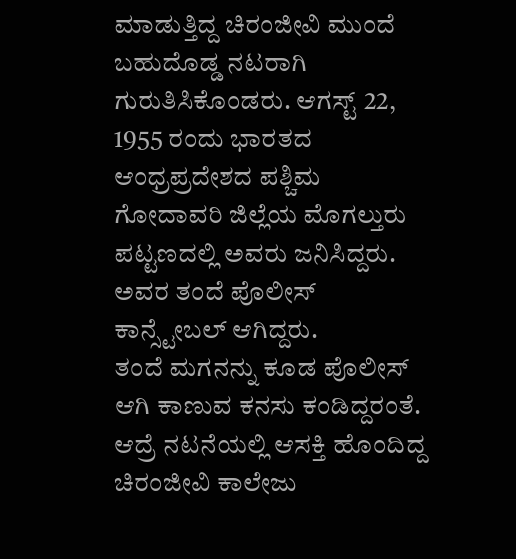ಮಾಡುತ್ತಿದ್ದ ಚಿರಂಜೀವಿ ಮುಂದೆ ಬಹುದೊಡ್ಡ ನಟರಾಗಿ ಗುರುತಿಸಿಕೊಂಡರು. ಆಗಸ್ಟ್ 22, 1955 ರಂದು ಭಾರತದ ಆಂಧ್ರಪ್ರದೇಶದ ಪಶ್ಚಿಮ ಗೋದಾವರಿ ಜಿಲ್ಲೆಯ ಮೊಗಲ್ತುರು ಪಟ್ಟಣದಲ್ಲಿ ಅವರು ಜನಿಸಿದ್ದರು. ಅವರ ತಂದೆ ಪೊಲೀಸ್ ಕಾನ್ಸ್ಟೇಬಲ್ ಆಗಿದ್ದರು.
ತಂದೆ ಮಗನನ್ನು ಕೂಡ ಪೊಲೀಸ್ ಆಗಿ ಕಾಣುವ ಕನಸು ಕಂಡಿದ್ದರಂತೆ. ಆದ್ರೆ ನಟನೆಯಲ್ಲಿ ಆಸಕ್ತಿ ಹೊಂದಿದ್ದ ಚಿರಂಜೀವಿ ಕಾಲೇಜು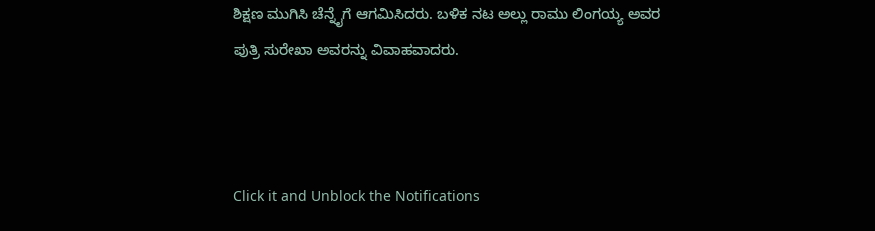ಶಿಕ್ಷಣ ಮುಗಿಸಿ ಚೆನ್ನೈಗೆ ಆಗಮಿಸಿದರು. ಬಳಿಕ ನಟ ಅಲ್ಲು ರಾಮು ಲಿಂಗಯ್ಯ ಅವರ ಪುತ್ರಿ ಸುರೇಖಾ ಅವರನ್ನು ವಿವಾಹವಾದರು.



Click it and Unblock the Notifications